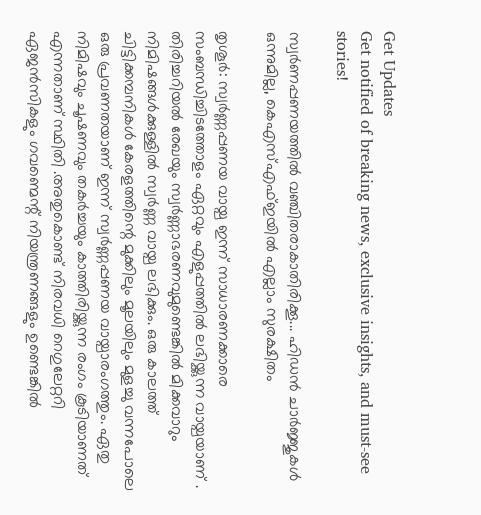Get Updates
Get notified of breaking news, exclusive insights, and must-see stories!

സ്വർണപ്പണയത്തിൽ വഞ്ചിതരാകാതിരിക്കൂ... ഹിഡൻ ചാർജ്ജുകൾ ഒന്നുമില്ല, കെഎസ്എഫ്ഇയിൽ എല്ലാം സുരക്ഷിതം

തൃശൂ‍ര്‍: സ്വര്‍ണ്ണപ്പണയ വായ്പ ഇന്ന് സാധാരണക്കാരെ സംബന്ധിച്ചിടത്തോളം ഏറ്റവും എളുപ്പത്തില്‍ ലഭിയ്ക്കുന്ന വായ്പയാണ് . തിരിച്ചറിയല്‍ രേഖയും സ്വര്‍ണ്ണാഭരണവുമുണ്ടെങ്കില്‍ മിക്കവാറും നിമിഷങ്ങള്‍ക്കുള്ളില്‍ സ്വര്‍ണ്ണ വായ്പ ലഭിക്കും. ഒരു കാലത്ത് ചിട്ടിക്കമ്പനികള്‍ കേരളത്തിന്റെ മുക്കിലും മൂലയിലും മുളച്ചു വന്നപോലെ ഒരു പ്രവണതയാണ് ഇന്ന് സ്വര്‍ണ്ണപ്പണയ വായ്പാരംഗത്തും. ഏതു നിമിഷവും ചൂഷണവും തകര്‍ച്ചയും കാത്തിരിയ്ക്കുന്ന രംഗം കൂടിയാണത് എന്നതാണ് സ്ഥിതി .അതുകൊണ്ട് നിരവധി റെഗുലേറ്ററി ഏജന്‍സികളും ഗവണ്മെന്റ് നിയന്ത്രണങ്ങളും ഉണ്ടെങ്കില്‍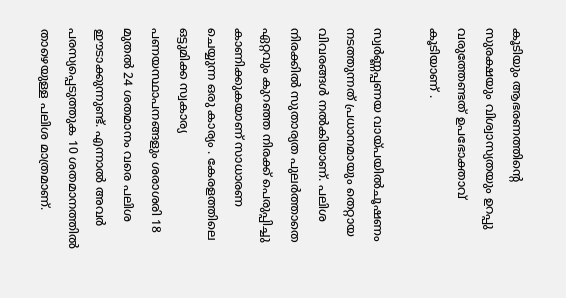കൂടിയും ആഭരണത്തിന്റെ സുരക്ഷയും വിശ്വാസ്യതയും ഉറപ്പു വരുത്തേണ്ടത് ഉപഭോക്താവ് കൂടിയാണ് .

സ്വര്‍ണ്ണപ്പണയ വായ്പയില്‍ചൂഷണം നടത്തുന്നത് പ്രധാനമായും തെറ്റായ വിവരങ്ങള്‍ നല്‍കിയാണ്. പലിശ നിരക്കില്‍ സുതാര്യത പുലര്‍ത്താതെ ഏറ്റവും കുറഞ്ഞ നിരക്ക് പെരുപ്പിച്ചു കാണിക്കുകയാണ് സാധാരണ ചെയ്യുന്ന ഒരു കാര്യം . കേരളത്തിലെ ഒട്ടുമിക്ക സ്വകാര്യ പണയസ്ഥാപനങ്ങളും ശരാശരി 18 മുതല്‍ 24 ശതമാനം വരെ പലിശ ഈടാക്കുന്നുണ്ട്. എന്നാൽ അവര്‍ പരസ്യപ്പെടുത്തുക 10 ശതമാനത്തില്‍ താഴെയുള്ള പലിശ മാത്രമാണ്.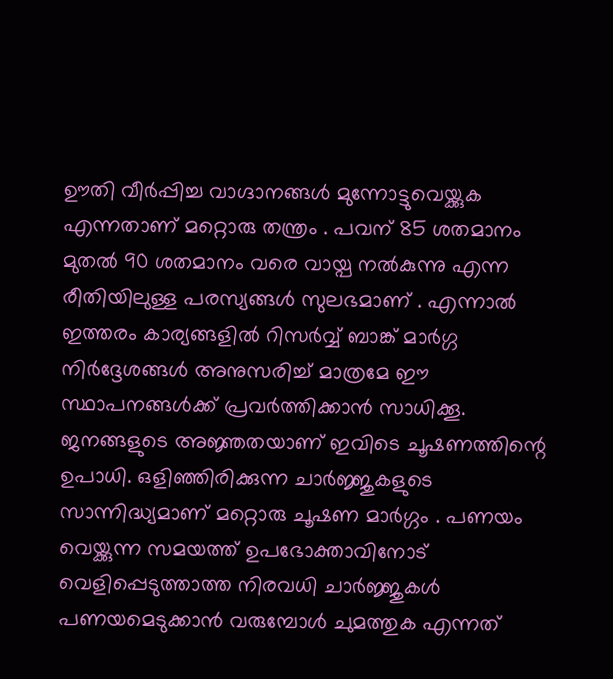ഊതി വീര്‍പ്പിച്ച വാഗ്ദാനങ്ങള്‍ മുന്നോട്ടുവെയ്ക്കുക എന്നതാണ് മറ്റൊരു തന്ത്രം . പവന് 85 ശതമാനം മുതല്‍ 90 ശതമാനം വരെ വായ്പ നല്‍കുന്നു എന്ന രീതിയിലുള്ള പരസ്യങ്ങള്‍ സുലഭമാണ് . എന്നാല്‍ ഇത്തരം കാര്യങ്ങളില്‍ റിസര്‍വ്വ് ബാങ്ക് മാര്‍ഗ്ഗ നിര്‍ദ്ദേശങ്ങള്‍ അനുസരിച്ച് മാത്രമേ ഈ സ്ഥാപനങ്ങള്‍ക്ക് പ്രവര്‍ത്തിക്കാന്‍ സാധിക്കൂ. ജനങ്ങളുടെ അജ്ഞതയാണ് ഇവിടെ ചൂഷണത്തിന്റെ ഉപാധി. ഒളിഞ്ഞിരിക്കുന്ന ചാര്‍ജ്ജുകളുടെ സാന്നിദ്ധ്യമാണ് മറ്റൊരു ചൂഷണ മാര്‍ഗ്ഗം . പണയം വെയ്ക്കുന്ന സമയത്ത് ഉപഭോക്താവിനോട് വെളിപ്പെടുത്താത്ത നിരവധി ചാര്‍ജ്ജുകള്‍ പണയമെടുക്കാന്‍ വരുമ്പോള്‍ ചുമത്തുക എന്നത്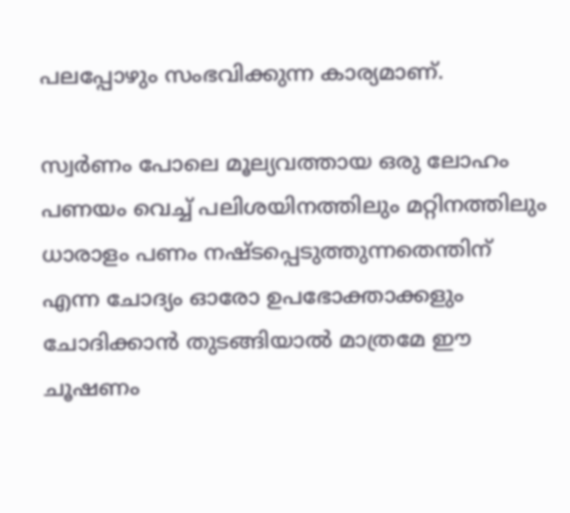പലപ്പോഴും സംഭവിക്കുന്ന കാര്യമാണ്.

സ്വർണം പോലെ മൂല്യവത്തായ ഒരു ലോഹം പണയം വെച്ച് പലിശയിനത്തിലും മറ്റിനത്തിലും ധാരാളം പണം നഷ്ടപ്പെടുത്തുന്നതെന്തിന് എന്ന ചോദ്യം ഓരോ ഉപഭോക്താക്കളും ചോദിക്കാന്‍ തുടങ്ങിയാല്‍ മാത്രമേ ഈ ചൂഷണം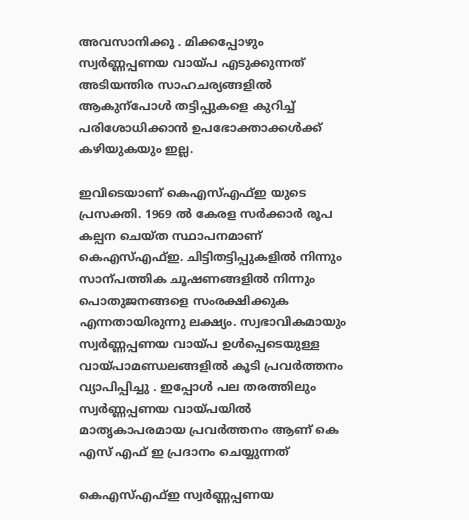അവസാനിക്കൂ . മിക്കപ്പോഴും സ്വര്‍ണ്ണപ്പണയ വായ്പ എടുക്കുന്നത് അടിയന്തിര സാഹചര്യങ്ങളില്‍ ആകുന്പോൾ തട്ടിപ്പുകളെ കുറിച്ച് പരിശോധിക്കാൻ ഉപഭോക്താക്കൾക്ക് കഴിയുകയും ഇല്ല.

ഇവിടെയാണ് കെഎസ്എഫ്ഇ യുടെ പ്രസക്തി. 1969 ല്‍ കേരള സര്‍ക്കാര്‍ രൂപ കല്പന ചെയ്ത സ്ഥാപനമാണ് കെഎസ്എഫ്ഇ. ചിട്ടിതട്ടിപ്പുകളിൽ നിന്നും സാന്പത്തിക ചൂഷണങ്ങളിൽ നിന്നും പൊതുജനങ്ങളെ സംരക്ഷിക്കുക എന്നതായിരുന്നു ലക്ഷ്യം. സ്വഭാവികമായും സ്വര്‍ണ്ണപ്പണയ വായ്പ ഉള്‍പ്പെടെയുള്ള വായ്പാമണ്ഡലങ്ങളില്‍ കൂടി പ്രവർത്തനം വ്യാപിപ്പിച്ചു . ഇപ്പോള്‍ പല തരത്തിലും സ്വര്‍ണ്ണപ്പണയ വായ്പയില്‍ മാതൃകാപരമായ പ്രവര്‍ത്തനം ആണ് കെ എസ് എഫ് ഇ പ്രദാനം ചെയ്യുന്നത്

കെഎസ്എഫ്ഇ സ്വര്‍ണ്ണപ്പണയ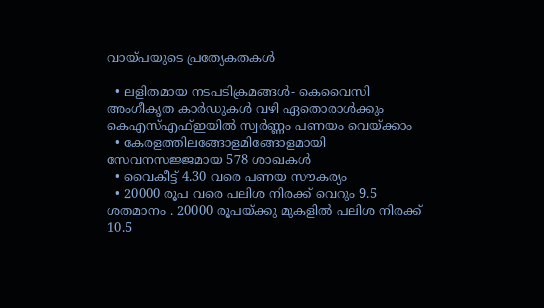വായ്പയുടെ പ്രത്യേകതകൾ

  • ലളിതമായ നടപടിക്രമങ്ങള്‍- കെവൈസി അംഗീകൃത കാര്‍ഡുകള്‍ വഴി ഏതൊരാള്‍ക്കും കെഎസ്എഫ്ഇയില്‍ സ്വര്‍ണ്ണം പണയം വെയ്ക്കാം
  • കേരളത്തിലങ്ങോളമിങ്ങോളമായി സേവനസജ്ജമായ 578 ശാഖകള്‍
  • വൈകീട്ട് 4.30 വരെ പണയ സൗകര്യം
  • 20000 രൂപ വരെ പലിശ നിരക്ക് വെറും 9.5 ശതമാനം . 20000 രൂപയ്ക്കു മുകളില്‍ പലിശ നിരക്ക് 10.5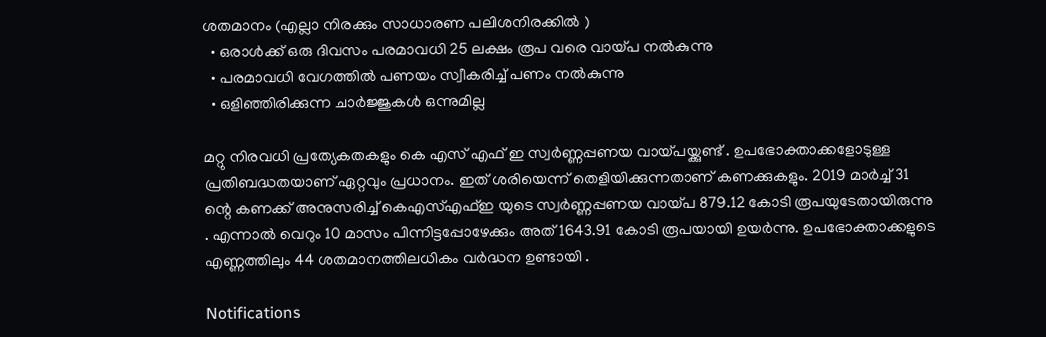ശതമാനം (എല്ലാ നിരക്കും സാധാരണ പലിശനിരക്കില്‍ )
  • ഒരാള്‍ക്ക് ഒരു ദിവസം പരമാവധി 25 ലക്ഷം രൂപ വരെ വായ്പ നല്‍കുന്നു
  • പരമാവധി വേഗത്തില്‍ പണയം സ്വീകരിച്ച് പണം നല്‍കുന്നു
  • ഒളിഞ്ഞിരിക്കുന്ന ചാര്‍ജ്ജുകള്‍ ഒന്നുമില്ല

മറ്റു നിരവധി പ്രത്യേകതകളും കെ എസ് എഫ് ഇ സ്വര്‍ണ്ണപ്പണയ വായ്പയ്ക്കുണ്ട് . ഉപഭോക്താക്കളോടുള്ള പ്രതിബദ്ധതയാണ് ഏറ്റവും പ്രധാനം. ഇത് ശരിയെന്ന് തെളിയിക്കുന്നതാണ് കണക്കുകളും. 2019 മാര്‍ച്ച് 31 ന്റെ കണക്ക് അനുസരിച്ച് കെഎസ്എഫ്ഇ യുടെ സ്വര്‍ണ്ണപ്പണയ വായ്പ 879.12 കോടി രൂപയുടേതായിരുന്നു . എന്നാല്‍ വെറും 10 മാസം പിന്നിട്ടപ്പോഴേക്കും അത് 1643.91 കോടി രൂപയായി ഉയര്‍ന്നു. ഉപഭോക്താക്കളുടെ എണ്ണത്തിലും 44 ശതമാനത്തിലധികം വര്‍ദ്ധന ഉണ്ടായി .

Notifications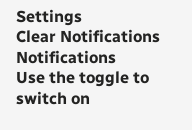Settings
Clear Notifications
Notifications
Use the toggle to switch on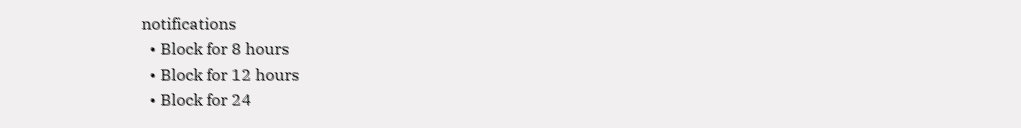notifications
  • Block for 8 hours
  • Block for 12 hours
  • Block for 24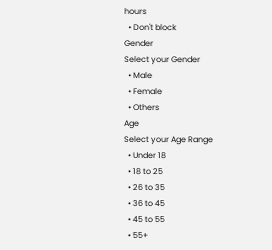hours
  • Don't block
Gender
Select your Gender
  • Male
  • Female
  • Others
Age
Select your Age Range
  • Under 18
  • 18 to 25
  • 26 to 35
  • 36 to 45
  • 45 to 55
  • 55+